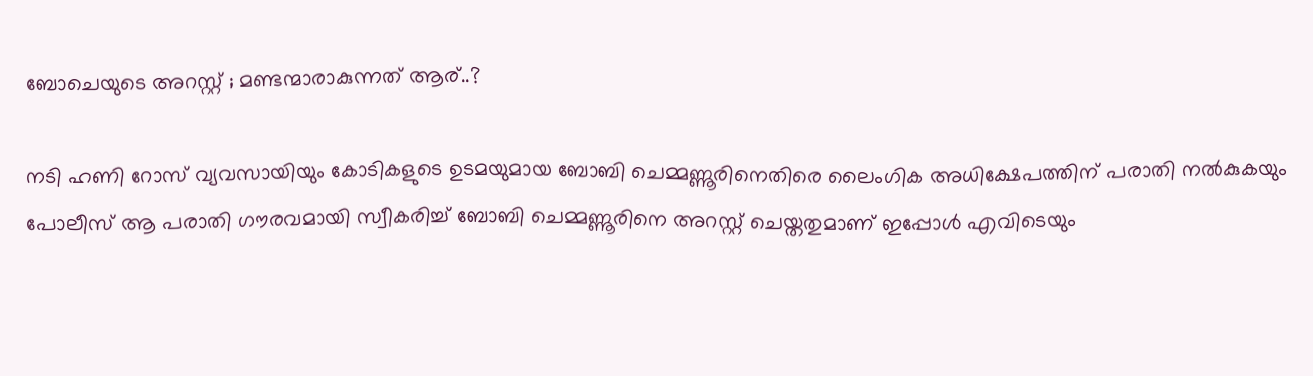ബോചെയുടെ അറസ്റ്റ് ; മണ്ടന്മാരാകുന്നത് ആര്..?

നടി ഹണി റോസ് വ്യവസായിയും കോടികളുടെ ഉടമയുമായ ബോബി ചെമ്മണ്ണൂരിനെതിരെ ലൈംഗിക അധിക്ഷേപത്തിന് പരാതി നല്‍കുകയും പോലീസ് ആ പരാതി ഗൗരവമായി സ്വീകരിച്ച്‌ ബോബി ചെമ്മണ്ണൂരിനെ അറസ്റ്റ് ചെയ്തതുമാണ് ഇപ്പോള്‍ എവിടെയും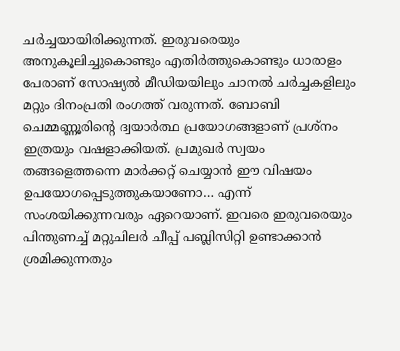ചർച്ചയായിരിക്കുന്നത്. ഇരുവരെയും അനുകൂലിച്ചുകൊണ്ടും എതിർത്തുകൊണ്ടും ധാരാളം പേരാണ് സോഷ്യല്‍ മീഡിയയിലും ചാനല്‍ ചർച്ചകളിലും മറ്റും ദിനംപ്രതി രംഗത്ത് വരുന്നത്. ബോബി ചെമ്മണ്ണൂരിൻ്റെ ദ്വയാർത്ഥ പ്രയോഗങ്ങളാണ് പ്രശ്നം ഇത്രയും വഷളാക്കിയത്. പ്രമുഖർ സ്വയം തങ്ങളെത്തന്നെ മാർക്കറ്റ് ചെയ്യാൻ ഈ വിഷയം ഉപയോഗപ്പെടുത്തുകയാണോ… എന്ന് സംശയിക്കുന്നവരും ഏറെയാണ്. ഇവരെ ഇരുവരെയും പിന്തുണച്ച്‌ മറ്റുചിലർ ചീപ്പ് പബ്ലിസിറ്റി ഉണ്ടാക്കാൻ ശ്രമിക്കുന്നതും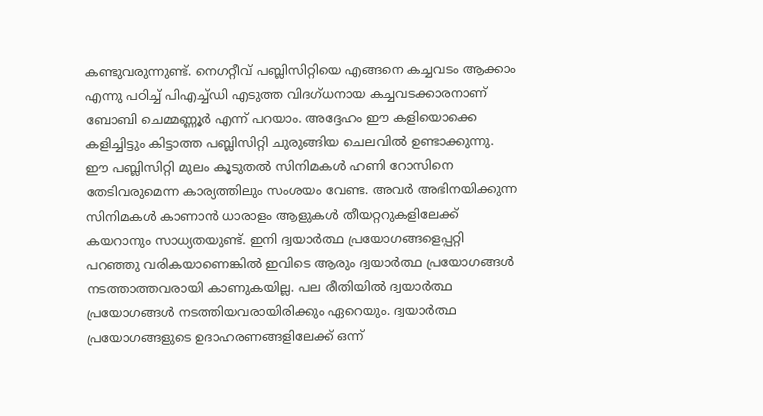കണ്ടുവരുന്നുണ്ട്. നെഗറ്റീവ് പബ്ലിസിറ്റിയെ എങ്ങനെ കച്ചവടം ആക്കാം എന്നു പഠിച്ച്‌ പിഎച്ച്‌ഡി എടുത്ത വിദഗ്ധനായ കച്ചവടക്കാരനാണ് ബോബി ചെമ്മണ്ണൂർ എന്ന് പറയാം. അദ്ദേഹം ഈ കളിയൊക്കെ കളിച്ചിട്ടും കിട്ടാത്ത പബ്ലിസിറ്റി ചുരുങ്ങിയ ചെലവില്‍ ഉണ്ടാക്കുന്നു. ഈ പബ്ലിസിറ്റി മുലം കൂടുതല്‍ സിനിമകള്‍ ഹണി റോസിനെ തേടിവരുമെന്ന കാര്യത്തിലും സംശയം വേണ്ട. അവർ അഭിനയിക്കുന്ന സിനിമകള്‍ കാണാൻ ധാരാളം ആളുകള്‍ തീയറ്ററുകളിലേക്ക് കയറാനും സാധ്യതയുണ്ട്. ഇനി ദ്വയാർത്ഥ പ്രയോഗങ്ങളെപ്പറ്റി പറഞ്ഞു വരികയാണെങ്കില്‍ ഇവിടെ ആരും ദ്വയാർത്ഥ പ്രയോഗങ്ങള്‍ നടത്താത്തവരായി കാണുകയില്ല. പല രീതിയില്‍ ദ്വയാർത്ഥ പ്രയോഗങ്ങള്‍ നടത്തിയവരായിരിക്കും ഏറെയും. ദ്വയാർത്ഥ പ്രയോഗങ്ങളുടെ ഉദാഹരണങ്ങളിലേക്ക് ഒന്ന്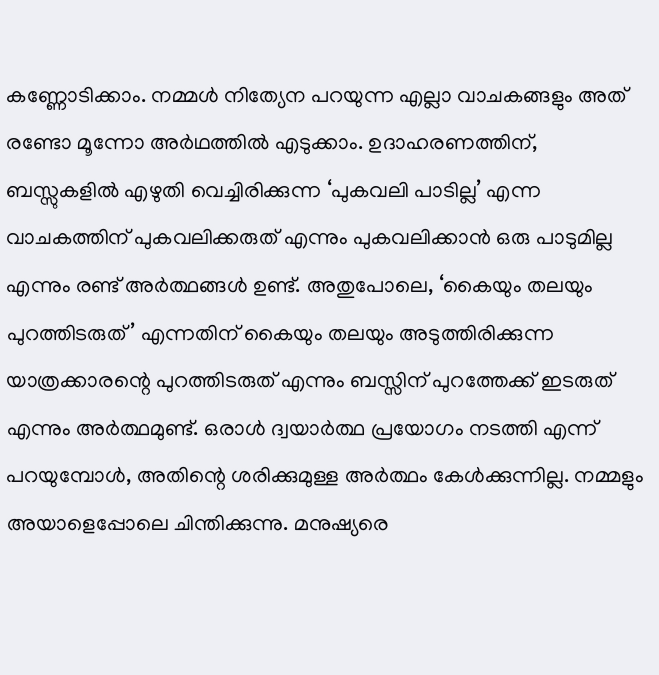കണ്ണോടിക്കാം. നമ്മള്‍ നിത്യേന പറയുന്ന എല്ലാ വാചകങ്ങളും അത് രണ്ടോ മൂന്നോ അർഥത്തില്‍ എടുക്കാം. ഉദാഹരണത്തിന്, ബസ്സുകളില്‍ എഴുതി വെച്ചിരിക്കുന്ന ‘പുകവലി പാടില്ല’ എന്ന വാചകത്തിന് പുകവലിക്കരുത് എന്നും പുകവലിക്കാൻ ഒരു പാടുമില്ല എന്നും രണ്ട് അർത്ഥങ്ങള്‍ ഉണ്ട്. അതുപോലെ, ‘കൈയും തലയും പുറത്തിടരുത്’ എന്നതിന് കൈയും തലയും അടുത്തിരിക്കുന്ന യാത്രക്കാരന്റെ പുറത്തിടരുത് എന്നും ബസ്സിന് പുറത്തേക്ക് ഇടരുത് എന്നും അർത്ഥമുണ്ട്. ഒരാള്‍ ദ്വയാർത്ഥ പ്രയോഗം നടത്തി എന്ന് പറയുമ്പോള്‍, അതിന്റെ ശരിക്കുമുള്ള അർത്ഥം കേള്‍ക്കുന്നില്ല. നമ്മളും അയാളെപ്പോലെ ചിന്തിക്കുന്നു. മനുഷ്യരെ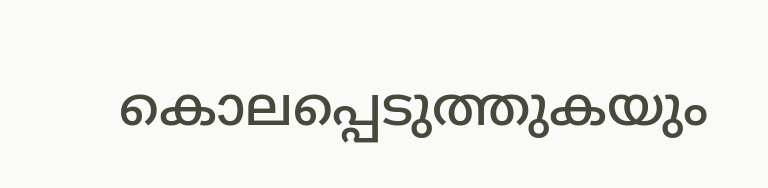കൊലപ്പെടുത്തുകയും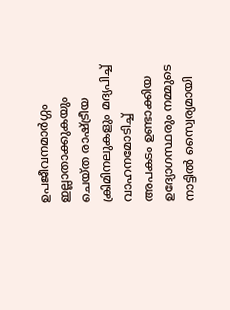ഉപജീവനമാർഗ്ഗം ഇല്ലാതാക്കുകയും ചെയ്ത രാഷ്ട്രീയ ക്രിമിനലുകളും മദ്യപിച്ച്‌ വാഹനമോടിച്ച്‌ അപകടം ഉണ്ടാക്കിയ ഉദ്യോഗസ്ഥരും നമ്മുടെ നാട്ടില്‍ സ്വൈര്യമായി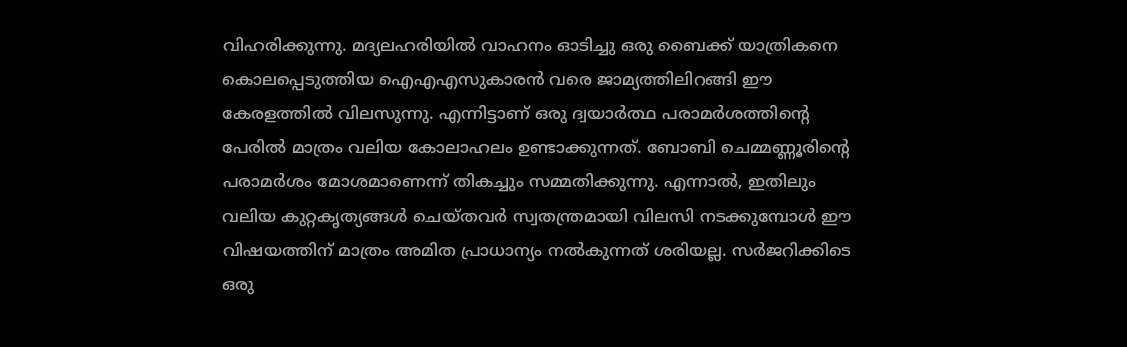വിഹരിക്കുന്നു. മദ്യലഹരിയില്‍ വാഹനം ഓടിച്ചു ഒരു ബൈക്ക് യാത്രികനെ കൊലപ്പെടുത്തിയ ഐഎഎസുകാരൻ വരെ ജാമ്യത്തിലിറങ്ങി ഈ കേരളത്തില്‍ വിലസുന്നു. എന്നിട്ടാണ് ഒരു ദ്വയാർത്ഥ പരാമർശത്തിന്റെ പേരില്‍ മാത്രം വലിയ കോലാഹലം ഉണ്ടാക്കുന്നത്. ബോബി ചെമ്മണ്ണൂരിന്റെ പരാമർശം മോശമാണെന്ന് തികച്ചും സമ്മതിക്കുന്നു. എന്നാല്‍, ഇതിലും വലിയ കുറ്റകൃത്യങ്ങള്‍ ചെയ്തവർ സ്വതന്ത്രമായി വിലസി നടക്കുമ്പോള്‍ ഈ വിഷയത്തിന് മാത്രം അമിത പ്രാധാന്യം നല്‍കുന്നത് ശരിയല്ല. സര്‍ജറിക്കിടെ ഒരു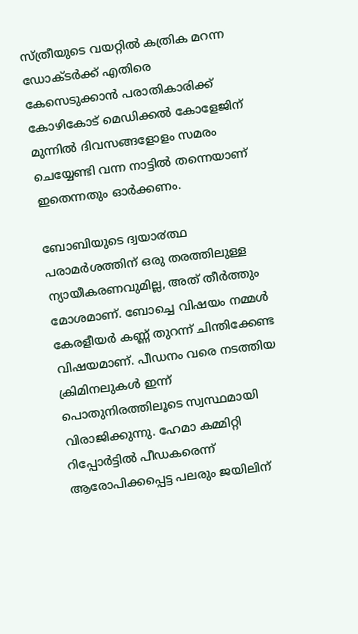സ്ത്രീയുടെ വയറ്റില്‍ കത്രിക മറന്ന ഡോക്ടര്‍ക്ക് എതിരെ കേസെടുക്കാന്‍ പരാതികാരിക്ക് കോഴികോട് മെഡിക്കല്‍ കോളേജിന് മുന്നില്‍ ദിവസങ്ങളോളം സമരം ചെയ്യേണ്ടി വന്ന നാട്ടില്‍ തന്നെയാണ് ഇതെന്നതും ഓർക്കണം.

ബോബിയുടെ ദ്വയാ൪ത്ഥ പരാമർശത്തിന് ഒരു തരത്തിലുള്ള ന്യായീകരണവുമില്ല, അത് തീർത്തും മോശമാണ്. ബോച്ചെ വിഷയം നമ്മള്‍ കേരളീയർ കണ്ണ് തുറന്ന് ചിന്തിക്കേണ്ട വിഷയമാണ്. പീഡനം വരെ നടത്തിയ ക്രിമിനലുകള്‍ ഇന്ന് പൊതുനിരത്തിലൂടെ സ്വസ്ഥമായി വിരാജിക്കുന്നു. ഹേമാ കമ്മിറ്റി റിപ്പോർട്ടില്‍ പീഡകരെന്ന് ആരോപിക്കപ്പെട്ട പലരും ജയിലിന്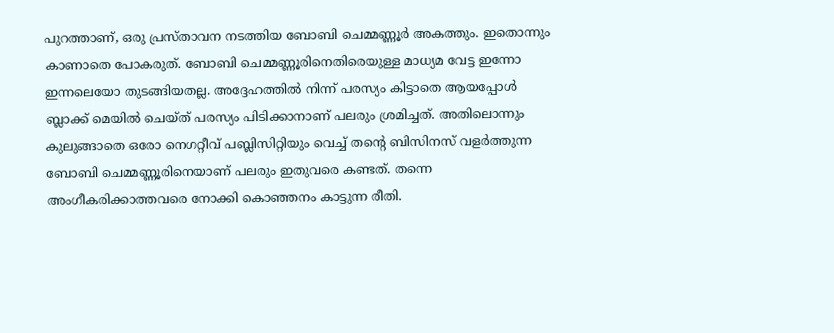പുറത്താണ്, ഒരു പ്രസ്താവന നടത്തിയ ബോബി ചെമ്മണ്ണൂർ അകത്തും. ഇതൊന്നും കാണാതെ പോകരുത്. ബോബി ചെമ്മണ്ണൂരിനെതിരെയുള്ള മാധ്യമ വേട്ട ഇന്നോ ഇന്നലെയോ തുടങ്ങിയതല്ല. അദ്ദേഹത്തില്‍ നിന്ന് പരസ്യം കിട്ടാതെ ആയപ്പോള്‍ ബ്ലാക്ക് മെയില്‍ ചെയ്ത് പരസ്യം പിടിക്കാനാണ് പലരും ശ്രമിച്ചത്. അതിലൊന്നും കുലുങ്ങാതെ ഒരോ നെഗറ്റീവ് പബ്ലിസിറ്റിയും വെച്ച്‌ തൻ്റെ ബിസിനസ് വളർത്തുന്ന ബോബി ചെമ്മണ്ണൂരിനെയാണ് പലരും ഇതുവരെ കണ്ടത്. തന്നെ അംഗീകരിക്കാത്തവരെ നോക്കി കൊഞ്ഞനം കാട്ടുന്ന രീതി.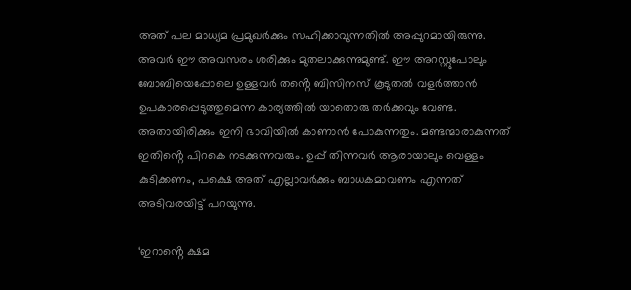അത് പല മാധ്യമ പ്രമുഖർക്കും സഹിക്കാവുന്നതില്‍ അപ്പുറമായിരുന്നു. അവർ ഈ അവസരം ശരിക്കും മുതലാക്കുന്നുമുണ്ട്. ഈ അറസ്റ്റുപോലും ബോബിയെപ്പോലെ ഉള്ളവർ തൻ്റെ ബിസിനസ് കൂടുതല്‍ വളർത്താൻ ഉപകാരപ്പെടുത്തുമെന്ന കാര്യത്തില്‍ യാതൊരു തർക്കവും വേണ്ട. അതായിരിക്കും ഇനി ഭാവിയില്‍ കാണാൻ പോകുന്നതും. മണ്ടന്മാരാകുന്നത് ഇതിൻ്റെ പിറകെ നടക്കുന്നവരും. ഉപ്പ് തിന്നവർ ആരായാലും വെള്ളം കുടിക്കണം, പക്ഷെ അത് എല്ലാവർക്കും ബാധകമാവണം എന്നത് അടിവരയിട്ട് പറയുന്നു.

‘ഇറാൻ്റെ ക്ഷമ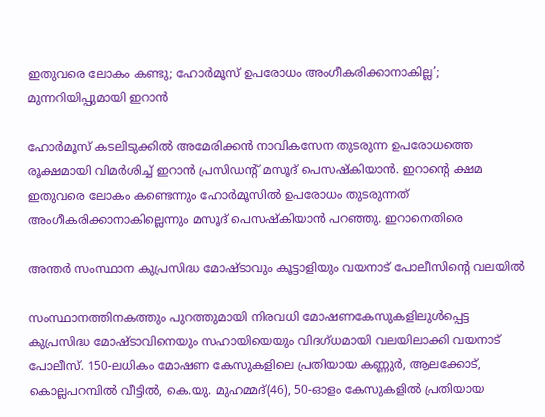ഇതുവരെ ലോകം കണ്ടു; ഹോർമൂസ് ഉപരോധം അംഗീകരിക്കാനാകില്ല’; മുന്നറിയിപ്പുമായി ഇറാൻ

ഹോർമൂസ് കടലിടുക്കിൽ അമേരിക്കൻ നാവികസേന തുടരുന്ന ഉപരോധത്തെ രൂക്ഷമായി വിമർശിച്ച് ഇറാൻ പ്രസിഡൻ്റ് മസൂദ് പെസഷ്കിയാൻ. ഇറാൻ്റെ ക്ഷമ ഇതുവരെ ലോകം കണ്ടെന്നും ഹോർമൂസിൽ ഉപരോധം തുടരുന്നത് അംഗീകരിക്കാനാകില്ലെന്നും മസൂദ് പെസഷ്കിയാൻ പറഞ്ഞു. ഇറാനെതിരെ

അന്തര്‍ സംസ്ഥാന കുപ്രസിദ്ധ മോഷ്ടാവും കൂട്ടാളിയും വയനാട് പോലീസിന്റെ വലയില്‍

സംസ്ഥാനത്തിനകത്തും പുറത്തുമായി നിരവധി മോഷണകേസുകളിലുള്‍പ്പെട്ട കുപ്രസിദ്ധ മോഷ്ടാവിനെയും സഹായിയെയും വിദഗ്ധമായി വലയിലാക്കി വയനാട് പോലീസ്. 150-ലധികം മോഷണ കേസുകളിലെ പ്രതിയായ കണ്ണുര്‍, ആലക്കോട്, കൊല്ലപറമ്പില്‍ വീട്ടില്‍, കെ.യു. മുഹമ്മദ്(46), 50-ഓളം കേസുകളിൽ പ്രതിയായ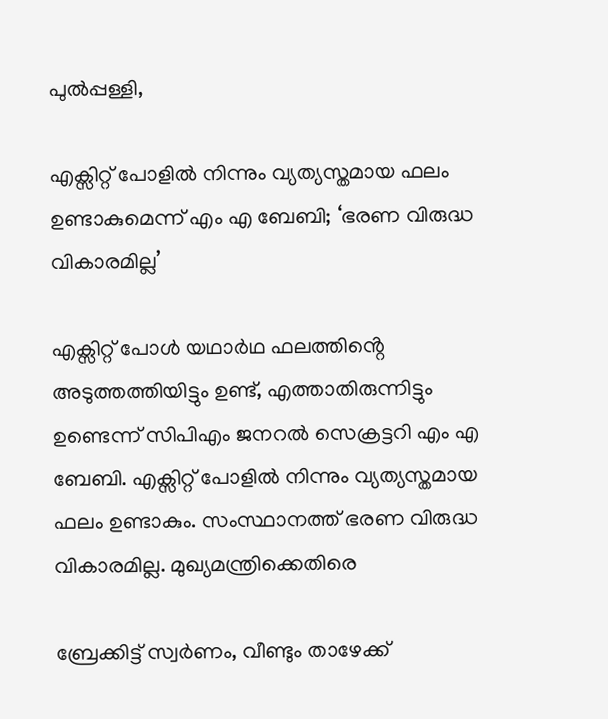പുല്‍പ്പള്ളി,

എക്സിറ്റ് പോളിൽ നിന്നും വ്യത്യസ്തമായ ഫലം ഉണ്ടാകുമെന്ന് എം എ ബേബി; ‘ഭരണ വിരുദ്ധ വികാരമില്ല’

എക്സിറ്റ് പോൾ യഥാർഥ ഫലത്തിൻ്റെ അടുത്തത്തിയിട്ടും ഉണ്ട്, എത്താതിരുന്നിട്ടും ഉണ്ടെന്ന് സിപിഎം ജനറൽ സെക്രട്ടറി എം എ ബേബി. എക്സിറ്റ് പോളിൽ നിന്നും വ്യത്യസ്തമായ ഫലം ഉണ്ടാകും. സംസ്ഥാനത്ത് ഭരണ വിരുദ്ധ വികാരമില്ല. മുഖ്യമന്ത്രിക്കെതിരെ

ബ്രേക്കിട്ട് സ്വര്‍ണം, വീണ്ടും താഴേക്ക്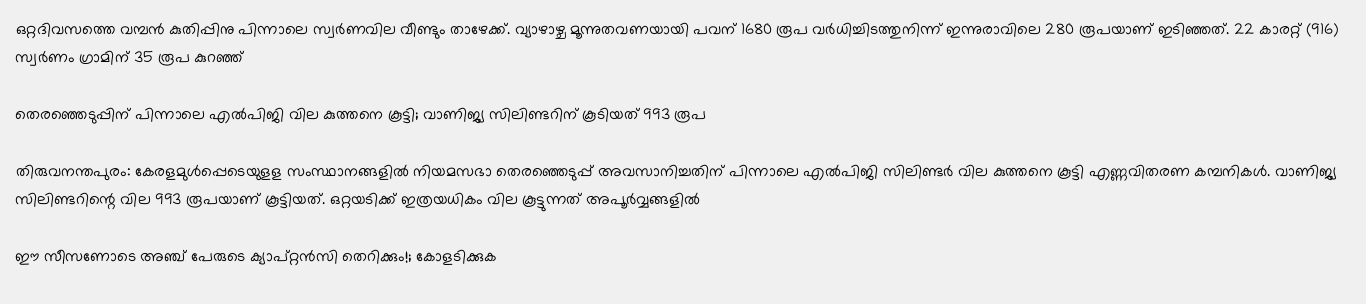ഒറ്റദിവസത്തെ വമ്പന്‍ കുതിപ്പിനു പിന്നാലെ സ്വര്‍ണവില വീണ്ടും താഴേക്ക്. വ്യാഴാഴ്ച മൂന്നുതവണയായി പവന് 1680 രൂപ വര്‍ധിച്ചിടത്തുനിന്ന് ഇന്നുരാവിലെ 280 രൂപയാണ് ഇടിഞ്ഞത്. 22 കാരറ്റ് (916) സ്വര്‍ണം ഗ്രാമിന് 35 രൂപ കുറഞ്ഞ്

തെരഞ്ഞെടുപ്പിന് പിന്നാലെ എല്‍പിജി വില കുത്തനെ കൂട്ടി; വാണിജ്യ സിലിണ്ടറിന് കൂടിയത് 993 രൂപ

തിരുവനന്തപുരം: കേരളമുള്‍പ്പെടെയുളള സംസ്ഥാനങ്ങളില്‍ നിയമസഭാ തെരഞ്ഞെടുപ്പ് അവസാനിച്ചതിന് പിന്നാലെ എല്‍പിജി സിലിണ്ടര്‍ വില കുത്തനെ കൂട്ടി എണ്ണവിതരണ കമ്പനികള്‍. വാണിജ്യ സിലിണ്ടറിന്റെ വില 993 രൂപയാണ് കൂട്ടിയത്. ഒറ്റയടിക്ക് ഇത്രയധികം വില കൂട്ടുന്നത് അപൂര്‍വ്വങ്ങളില്‍

ഈ സീസണോടെ അഞ്ച് പേരുടെ ക്യാപ്റ്റൻസി തെറിക്കും!; കോളടിക്കുക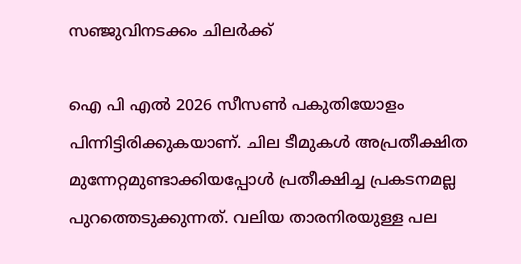സഞ്ജുവിനടക്കം ചിലർക്ക്

ഐ പി എൽ 2026 സീസൺ പകുതിയോളം പിന്നിട്ടിരിക്കുകയാണ്. ചില ടീമുകൾ അപ്രതീക്ഷിത മുന്നേറ്റമുണ്ടാക്കിയപ്പോൾ പ്രതീക്ഷിച്ച പ്രകടനമല്ല പുറത്തെടുക്കുന്നത്. വലിയ താരനിരയുള്ള പല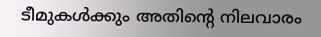ടീമുകൾക്കും അതിന്റെ നിലവാരം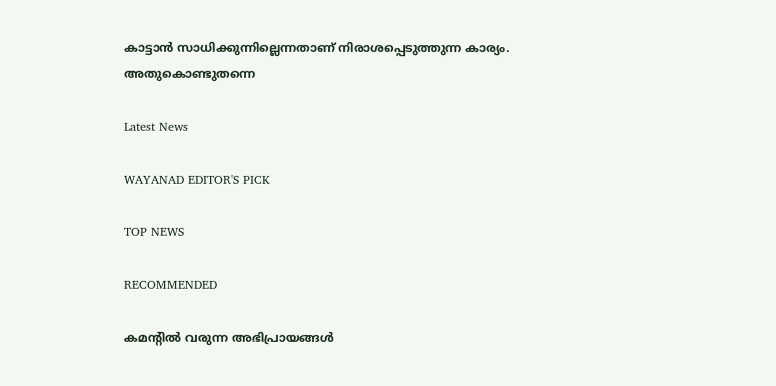കാട്ടാൻ സാധിക്കുന്നില്ലെന്നതാണ് നിരാശപ്പെടുത്തുന്ന കാര്യം. അതുകൊണ്ടുതന്നെ

Latest News

WAYANAD EDITOR'S PICK

TOP NEWS

RECOMMENDED

കമന്റിൽ വരുന്ന അഭിപ്രായങ്ങൾ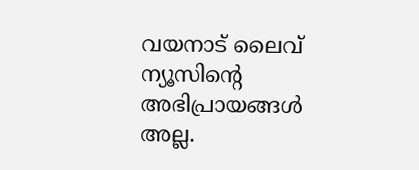വയനാട് ലൈവ് ന്യൂസിന്റെ അഭിപ്രായങ്ങൾ അല്ല.